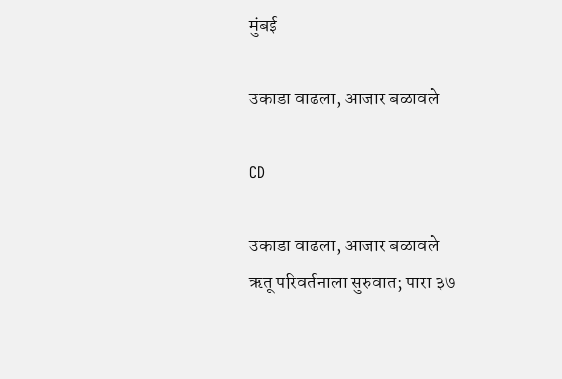मुंबई

उकाडा वाढला, आजार बळावले

CD

उकाडा वाढला, आजार बळावले
ऋतू परिवर्तनाला सुरुवात; पारा ३७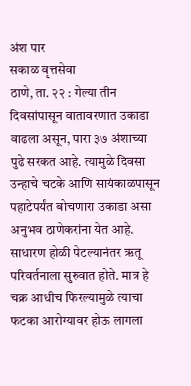अंश पार
सकाळ वृत्तसेवा
ठाणे, ता. २२ : गेल्या तीन दिवसांपासून वातावरणात उकाडा वाढला असून, पारा ३७ अंशाच्या पुढे सरकत आहे. त्यामुळे दिवसा उन्हाचे चटके आणि सायंकाळपासून पहाटेपर्यंत बोचणारा उकाडा असा अनुभव ठाणेकरांना येत आहे. साधारण होळी पेटल्यानंतर ऋतू परिवर्तनाला सुरुवात होते. मात्र हे चक्र आधीच फिरल्यामुळे त्याचा फटका आरोग्यावर होऊ लागला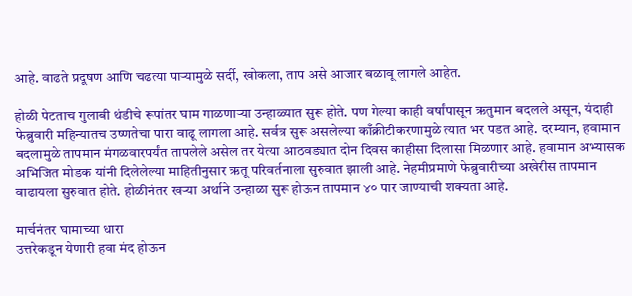आहे. वाढते प्रदूषण आणि चढत्या पाऱ्यामुळे सर्दी, खोकला, ताप असे आजार बळावू लागले आहेत.

होळी पेटताच गुलाबी थंडीचे रूपांतर घाम गाळणाऱ्या उन्हाळ्यात सुरू होते. पण गेल्या काही वर्षांपासून ऋतुमान बदलले असून, यंदाही फेब्रुवारी महिन्यातच उष्णतेचा पारा वाढू लागला आहे. सर्वत्र सुरू असलेल्या काँक्रीटीकरणामुळे त्यात भर पडत आहे. दरम्यान, हवामान बदलामुळे तापमान मंगळवारपर्यंत तापलेले असेल तर येत्या आठवड्यात दोन दिवस काहीसा दिलासा मिळणार आहे. हवामान अभ्यासक अभिजित मोडक यांनी दिलेलेल्या माहितीनुसार ऋतू परिवर्तनाला सुरुवात झाली आहे. नेहमीप्रमाणे फेब्रुवारीच्या अखेरीस तापमान वाढायला सुरुवात होते. होळीनंतर खऱ्या अर्थाने उन्हाळा सुरू होऊन तापमान ४० पार जाण्याची शक्यता आहे.

मार्चनंतर घामाच्या धारा
उत्तरेकडून येणारी हवा मंद होऊन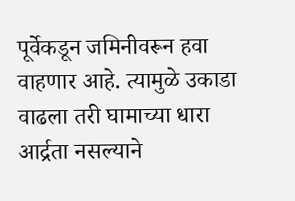पूर्वेकडून जमिनीवरून हवा वाहणार आहे. त्यामुळे उकाडा वाढला तरी घामाच्या धारा आर्द्रता नसल्याने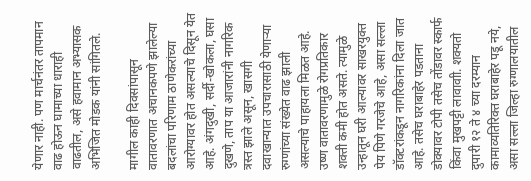येणार नाही. पण मार्चनंतर तापमान वाढ होऊन घामाच्या धाराही वाढतील, असे हवामान अभ्यासक अभिजित मोडक यांनी सांगितले.

मागील काही दिवसांपासून वातावरणात अचानकपणे झालेल्या बदलांचा परिणाम ठाणेकरांच्या आरोग्यावर होत असल्याचे दिसून येत आहे. अंगदुखी, सर्दी-खोकला, घसा दुखणे, ताप या आजारांनी नागरिक त्रस्त झाले असून, खासगी दवाखान्यात उपचारासाठी येणाऱ्या रुग्णांच्या संख्येत वाढ झाली असल्याचे पाहायला मिळत आहे. उष्ण वातावरणामुळे रोगप्रतिकार शक्ती कमी होत असते. त्यामुळे उन्हातून घरी आल्यावर साखरयुक्त पेय पिणे गरजेचे आहे, असा सल्ला डॉक्टरांकडून नागरिकांना दिला जात आहे. तसेच घराबाहेर पडताना डोक्यावर टोपी तसेच तोंडावर स्कार्फ किंवा मुखपट्टी लावावाी. शक्यतो दुपारी १२ ते ४ च्या दरम्यान कामाव्यतिरिक्त घराबाहेर पडू नये, असा सल्ला जिल्हा रुग्णालयातील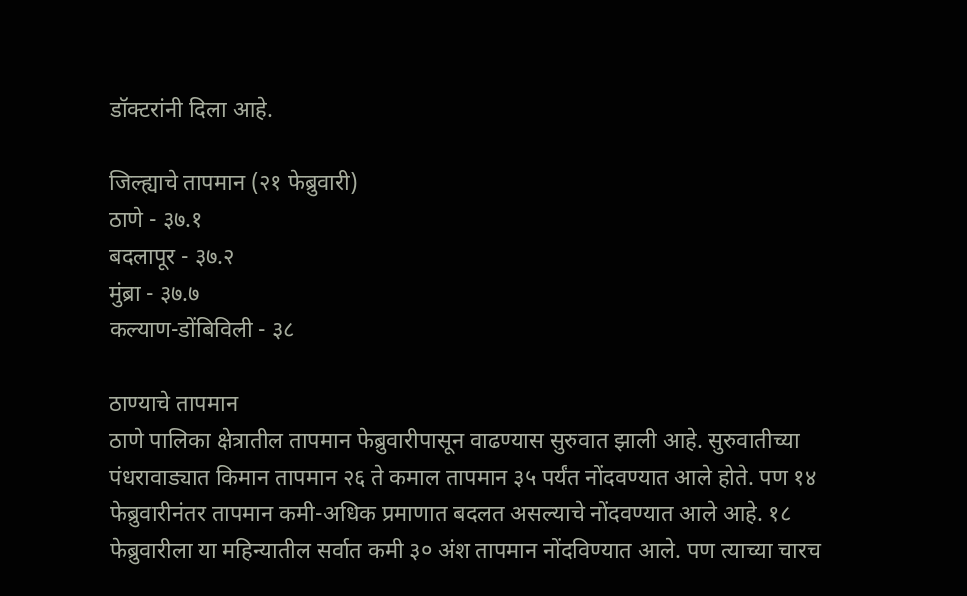डॉक्टरांनी दिला आहे.

जिल्ह्याचे तापमान (२१ फेब्रुवारी)
ठाणे - ३७.१
बदलापूर - ३७.२
मुंब्रा - ३७.७
कल्याण-डोंबिविली - ३८

ठाण्याचे तापमान
ठाणे पालिका क्षेत्रातील तापमान फेब्रुवारीपासून वाढण्यास सुरुवात झाली आहे. सुरुवातीच्या पंधरावाड्यात किमान तापमान २६ ते कमाल तापमान ३५ पर्यंत नोंदवण्यात आले होते. पण १४ फेब्रुवारीनंतर तापमान कमी-अधिक प्रमाणात बदलत असल्याचे नोंदवण्यात आले आहे. १८ फेब्रुवारीला या महिन्यातील सर्वात कमी ३० अंश तापमान नोंदविण्यात आले. पण त्याच्या चारच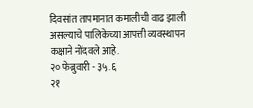दिवसांत तापमानात कमालीची वाढ झाली असल्याचे पालिकेच्या आपत्ती व्यवस्थापन कक्षाने नोंदवले आहे.
२० फेब्रुवारी - ३५.६
२१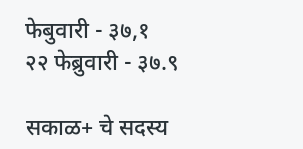फेबुवारी - ३७,१
२२ फेब्रुवारी - ३७.९

सकाळ+ चे सदस्य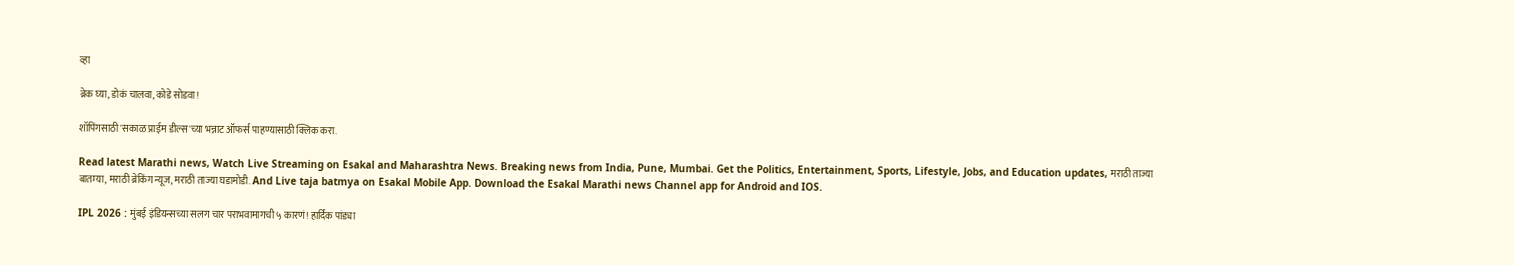व्हा

ब्रेक घ्या, डोकं चालवा, कोडे सोडवा!

शॉपिंगसाठी 'सकाळ प्राईम डील्स'च्या भन्नाट ऑफर्स पाहण्यासाठी क्लिक करा.

Read latest Marathi news, Watch Live Streaming on Esakal and Maharashtra News. Breaking news from India, Pune, Mumbai. Get the Politics, Entertainment, Sports, Lifestyle, Jobs, and Education updates, मराठी ताज्या बातम्या, मराठी ब्रेकिंग न्यूज, मराठी ताज्या घडामोडी. And Live taja batmya on Esakal Mobile App. Download the Esakal Marathi news Channel app for Android and IOS.

IPL 2026 : मुंबई इंडियन्सच्या सलग चार पराभवामागची ५ कारणं! हार्दिक पांड्या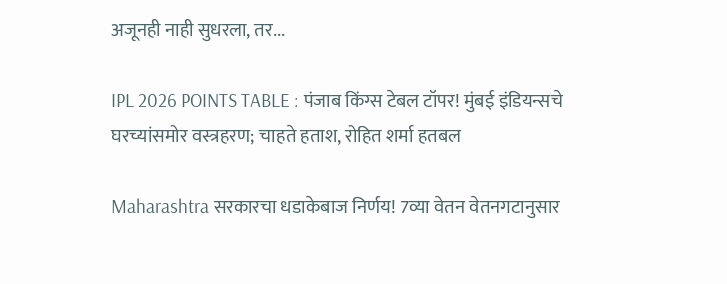अजूनही नाही सुधरला, तर...

IPL 2026 POINTS TABLE : पंजाब किंग्स टेबल टॉपर! मुंबई इंडियन्सचे घरच्यांसमोर वस्त्रहरण; चाहते हताश, रोहित शर्मा हतबल

Maharashtra सरकारचा धडाकेबाज निर्णय! 7व्या वेतन वेतनगटानुसार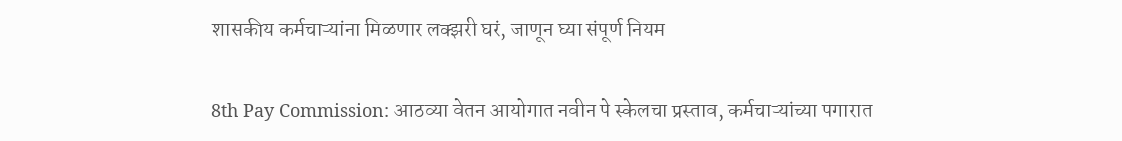शासकीय कर्मचाऱ्यांना मिळणार लक्झरी घरं, जाणून घ्या संपूर्ण नियम

8th Pay Commission: आठव्या वेतन आयोगात नवीन पे स्केलचा प्रस्ताव, कर्मचाऱ्यांच्या पगारात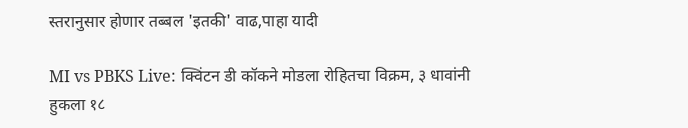स्तरानुसार होणार तब्बल 'इतकी' वाढ,पाहा यादी

MI vs PBKS Live: क्विंटन डी कॉकने मोडला रोहितचा विक्रम, ३ धावांनी हुकला १८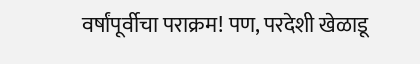वर्षांपूर्वीचा पराक्रम! पण, परदेशी खेळाडू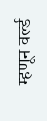म्हणून वर्ल्ड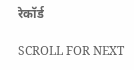रेकॉर्ड

SCROLL FOR NEXT